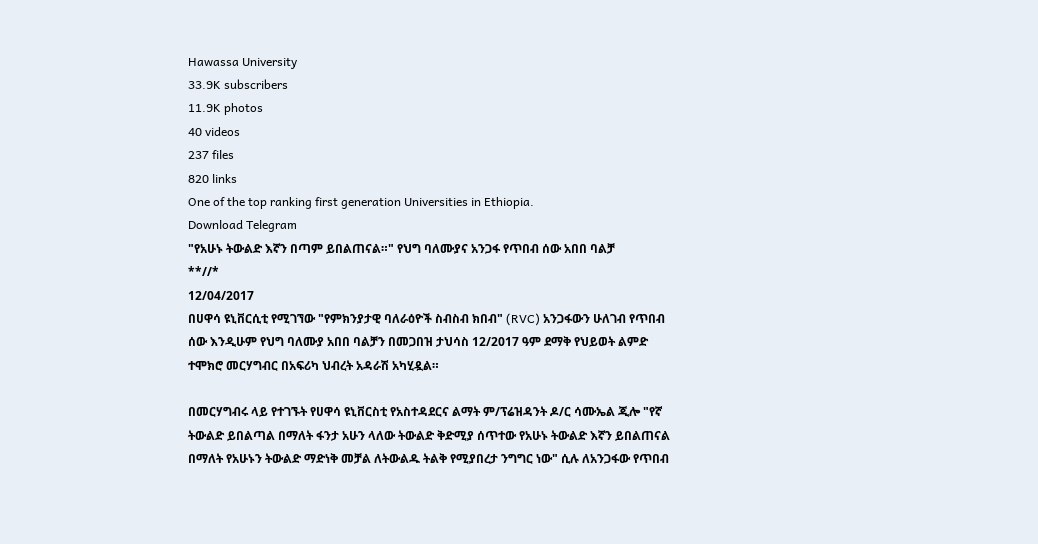Hawassa University
33.9K subscribers
11.9K photos
40 videos
237 files
820 links
One of the top ranking first generation Universities in Ethiopia.
Download Telegram
"የአሁኑ ትውልድ እኛን በጣም ይበልጠናል።" የህግ ባለሙያና አንጋፋ የጥበብ ሰው አበበ ባልቻ
**//*
12/04/2017
በሀዋሳ ዩኒቨርሲቲ የሚገኘው "የምክንያታዊ ባለራዕዮች ስብስብ ክበብ" (RVC) አንጋፋውን ሁለገብ የጥበብ ሰው እንዲሁም የህግ ባለሙያ አበበ ባልቻን በመጋበዝ ታህሳስ 12/2017 ዓም ደማቅ የህይወት ልምድ ተሞክሮ መርሃግብር በአፍሪካ ህብረት አዳራሽ አካሂዷል።

በመርሃግብሩ ላይ የተገኙት የሀዋሳ ዩኒቨርስቲ የአስተዳደርና ልማት ም/ፕሬዝዳንት ዶ/ር ሳሙኤል ጂሎ "የኛ ትውልድ ይበልጣል በማለት ፋንታ አሁን ላለው ትውልድ ቅድሚያ ሰጥተው የአሁኑ ትውልድ እኛን ይበልጠናል በማለት የአሁኑን ትውልድ ማድነቅ መቻል ለትውልዱ ትልቅ የሚያበረታ ንግግር ነው" ሲሉ ለአንጋፋው የጥበብ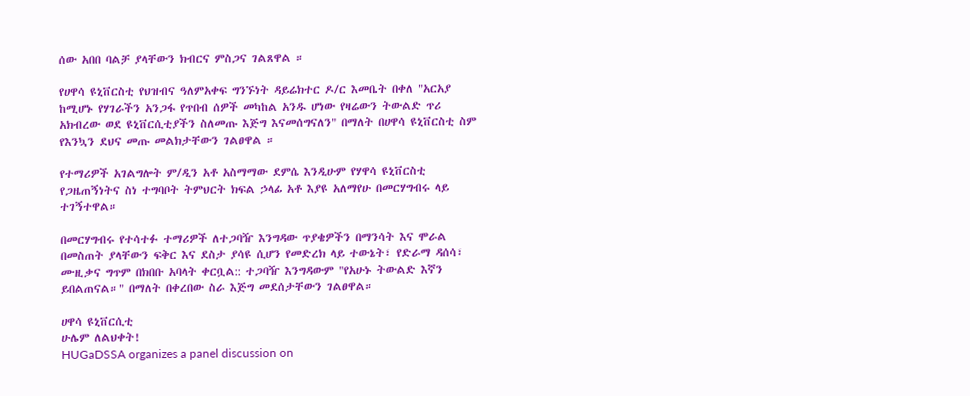ሰው አበበ ባልቻ ያላቸውን ክብርና ምስጋና ገልጸዋል ።

የሀዋሳ ዩኒቨርስቲ የህዝብና ዓለምአቀፍ ግንኙነት ዳይሬክተር ዶ/ር እመቤት በቀለ "አርአያ ከሚሆኑ የሃገራችን አንጋፋ የጥበብ ሰዎች መካከል አንዱ ሆነው የዛሬውን ትውልድ ጥሪ አክብረው ወደ ዩኒቨርሲቲያችን ስለመጡ እጅግ እናመሰግናለን" በማለት በሀዋሳ ዩኒቨርስቲ ስም የእንኳን ደህና መጡ መልክታቸውን ገልፀዋል ።

የተማሪዎች አገልግሎት ም/ዲን አቶ አስማማው ደምሴ እንዲሁም የሃዋሳ ዩኒቨርስቲ የጋዜጠኝነትና ስነ ተግባቦት ትምህርት ክፍል ኃላፊ አቶ እያዩ አለማየሁ በመርሃግብሩ ላይ ተገኝተዋል።

በመርሃግብሩ የተሳተፉ ተማሪዎች ለተጋባዥ እንግዳው ጥያቄዎችን በማንሳት እና ሞራል በመስጠት ያላቸውን ፍቅር እና ደስታ ያሳዩ ሲሆን የመድረክ ላይ ተውኔት፣ የድራማ ዳሰሳ፣ ሙዚቃና ግጥም በክበቡ አባላት ቀርቧል:: ተጋባዥ እንግዳውም "የአሁኑ ትውልድ እኛን ይበልጠናል።" በማለት በቀረበው ስራ እጅግ መደሰታቸውን ገልፀዋል።

ሀዋሳ ዩኒቨርሲቲ
ሁሌም ለልህቀት!
HUGaDSSA organizes a panel discussion on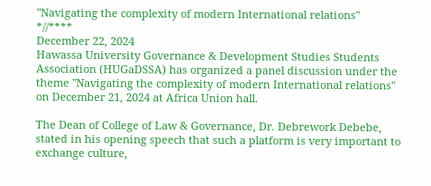"Navigating the complexity of modern International relations"
*//****
December 22, 2024
Hawassa University Governance & Development Studies Students Association (HUGaDSSA) has organized a panel discussion under the theme "Navigating the complexity of modern International relations" on December 21, 2024 at Africa Union hall.

The Dean of College of Law & Governance, Dr. Debrework Debebe, stated in his opening speech that such a platform is very important to exchange culture,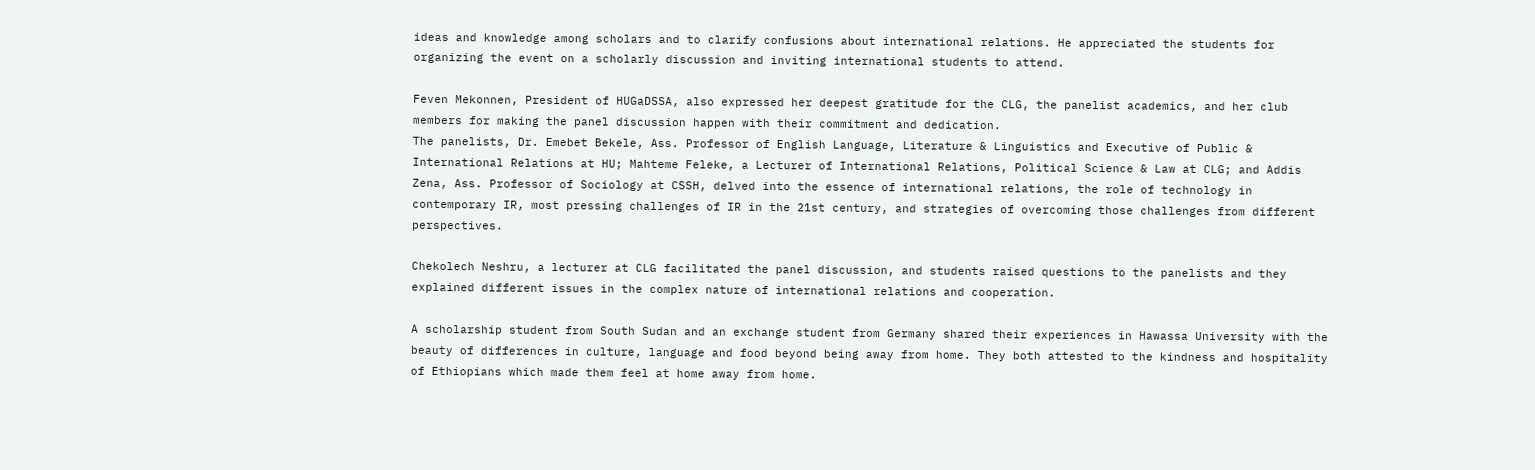ideas and knowledge among scholars and to clarify confusions about international relations. He appreciated the students for organizing the event on a scholarly discussion and inviting international students to attend.

Feven Mekonnen, President of HUGaDSSA, also expressed her deepest gratitude for the CLG, the panelist academics, and her club members for making the panel discussion happen with their commitment and dedication.
The panelists, Dr. Emebet Bekele, Ass. Professor of English Language, Literature & Linguistics and Executive of Public & International Relations at HU; Mahteme Feleke, a Lecturer of International Relations, Political Science & Law at CLG; and Addis Zena, Ass. Professor of Sociology at CSSH, delved into the essence of international relations, the role of technology in contemporary IR, most pressing challenges of IR in the 21st century, and strategies of overcoming those challenges from different perspectives.

Chekolech Neshru, a lecturer at CLG facilitated the panel discussion, and students raised questions to the panelists and they explained different issues in the complex nature of international relations and cooperation.

A scholarship student from South Sudan and an exchange student from Germany shared their experiences in Hawassa University with the beauty of differences in culture, language and food beyond being away from home. They both attested to the kindness and hospitality of Ethiopians which made them feel at home away from home.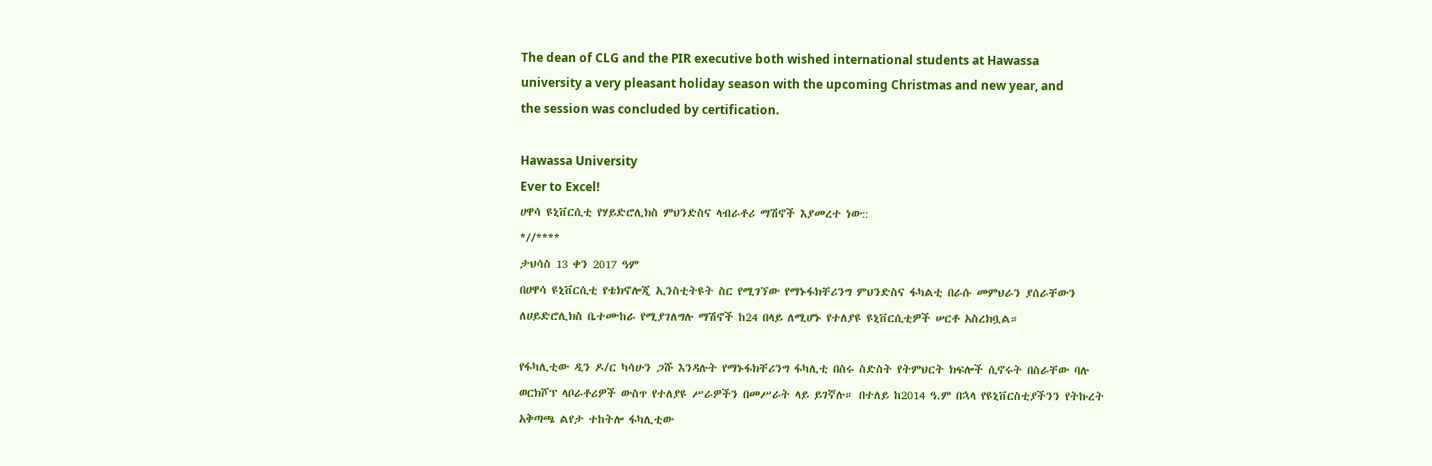The dean of CLG and the PIR executive both wished international students at Hawassa university a very pleasant holiday season with the upcoming Christmas and new year, and the session was concluded by certification.

Hawassa University
Ever to Excel!
ሀዋሳ ዩኒቨርሲቲ የሃይድሮሊክስ ምህንድስና ላብራቶሪ ማሽኖች እያመረተ ነው::
*//****
ታህሳስ 13 ቀን 2017 ዓም
በሀዋሳ ዩኒቨርሲቲ የቴክኖሎጂ ኢንስቲትዩት ስር የሚገኘው የማኑፋክቸሪንግ ምህንድስና ፋካልቲ በራሱ መምህራን ያሰራቸውን ለሀይድሮሊክስ ቤተሙከራ የሚያገለግሉ ማሽኖች ከ24 በላይ ለሚሆኑ የተለያዩ ዩኒቨርሲቲዎች ሠርቶ አስረክቧል።

የፋካሊቲው ዲን ዶ/ር ካሳሁን ጋሹ እንዳሉት የማኑፋክቸሪንግ ፋካሊቲ በስሩ ስድስት የትምህርት ክፍሎች ሲኖሩት በስራቸው ባሉ ወርክሾፕ ላቦራቶሪዎች ውስጥ የተለያዩ ሥራዎችን በመሥራት ላይ ይገኛሉ። በተለይ ከ2014 ዓ.ም በኋላ የዩኒቨርስቲያችንን የትኩረት አቅጣጫ ልየታ ተከትሎ ፋካሊቲው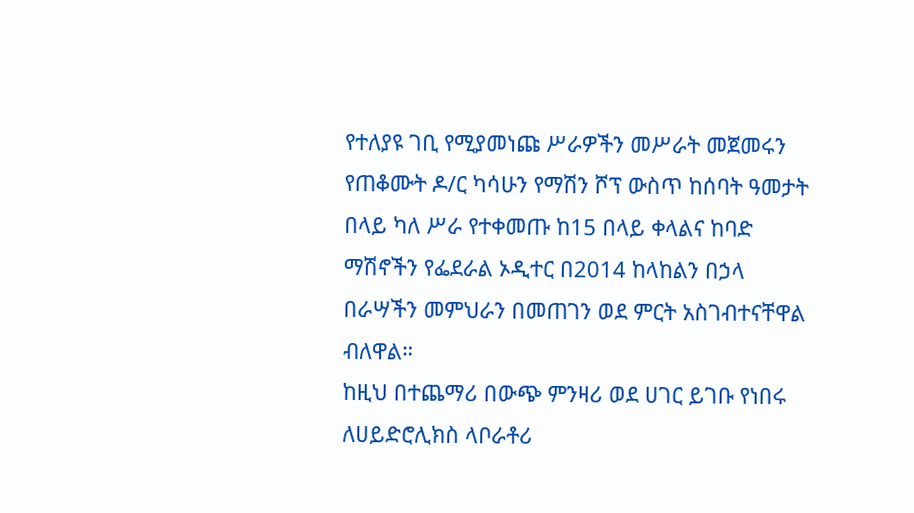የተለያዩ ገቢ የሚያመነጩ ሥራዎችን መሥራት መጀመሩን የጠቆሙት ዶ/ር ካሳሁን የማሽን ሾፕ ውስጥ ከሰባት ዓመታት በላይ ካለ ሥራ የተቀመጡ ከ15 በላይ ቀላልና ከባድ ማሽኖችን የፌደራል ኦዲተር በ2014 ከላከልን በኃላ  በራሣችን መምህራን በመጠገን ወደ ምርት አስገብተናቸዋል ብለዋል።
ከዚህ በተጨማሪ በውጭ ምንዛሪ ወደ ሀገር ይገቡ የነበሩ ለሀይድሮሊክስ ላቦራቶሪ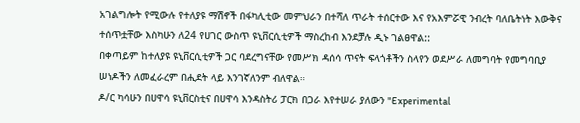አገልግሎት የሚውሉ የተለያዩ ማሽኖች በፋካሊቲው መምህራን በተሻለ ጥራት ተሰርተው እና የአእምሯዊ ንብረት ባለቤትነት እውቅና ተሰጥቷቸው እስካሁን ለ24 የሀገር ውስጥ ዩኒቨርሲቲዎች ማስረከብ እንደቻሉ ዲኑ ገልፀዋል::
በቀጣይም ከተለያዩ ዩኒቨርሲቲዎች ጋር ባደረግናቸው የመሥክ ዳሰሳ ጥናት ፍላጎቶችን ስላየን ወደሥራ ለመግባት የመግባቢያ ሠነዶችን ለመፈራረም በሒደት ላይ እንገኛለንም ብለዋል።
ዶ/ር ካሳሁን በሀዋሳ ዩኒቨርስቲና በሀዋሳ እንዳስትሪ ፓርክ በጋራ እየተሠራ ያለውን "Experimental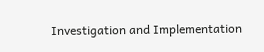Investigation and Implementation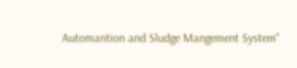Automantion and Sludge Mangement System"